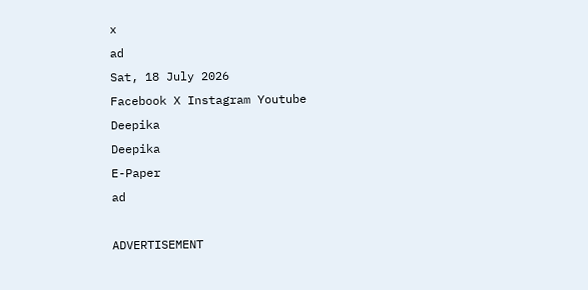x
ad
Sat, 18 July 2026
Facebook X Instagram Youtube
Deepika
Deepika
E-Paper
ad

ADVERTISEMENT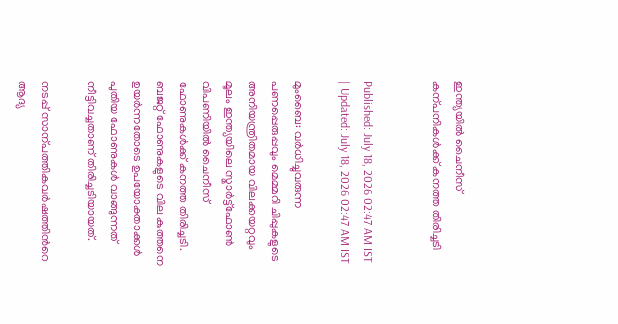ഇന്ത്യയിൽ ചൈനീസ് കന്പനികൾക്ക് കനത്ത തിരിച്ചടി


Published: July 18, 2026 02:47 AM IST | Updated: July 18, 2026 02:47 AM IST

മുംബൈ: വർധിച്ചുവരുന്ന പണപ്പെരുപ്പവും മെമ്മറി ചിപ്പുകളുടെ അനിയന്ത്രിതമായ വിലക്കയറ്റവും മൂലം ഇന്ത്യയിലെ സ്മാർട്ട്ഫോൺ വിപണിയിൽ ചൈനീസ് ഫോണുകൾക്ക് കനത്ത തിരിച്ചടി. ബജറ്റ് ഫോണുകളുടെ വില കുത്തനെ ഉയർന്നതോടെ ഉപയോക്താക്കൾ പുതിയ ഫോണുകൾ വാങ്ങുന്നത് നീട്ടിവച്ചതാണ് തിരിച്ചടിയായത്.

നടപ്പ് സാന്പത്തികവർഷത്തിന്‍റെ ആദ്യ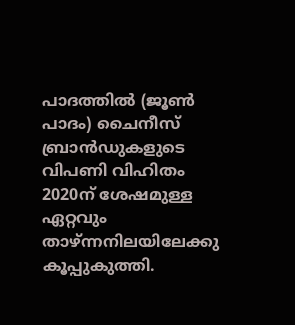പാദത്തിൽ (ജൂൺ പാദം) ചൈനീസ് ബ്രാൻഡുകളുടെ വിപണി വിഹിതം 2020ന് ശേഷമുള്ള ഏറ്റവും താഴ്ന്നനിലയിലേക്കു കൂപ്പുകുത്തി.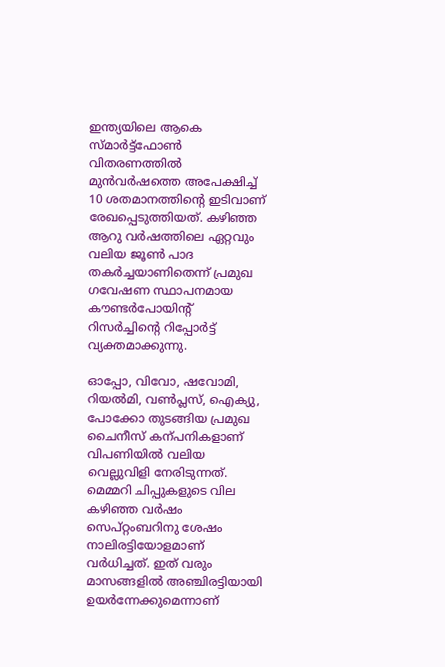ഇന്ത്യയിലെ ആകെ സ്മാർട്ട്ഫോൺ വിതരണത്തിൽ മുൻവർഷത്തെ അപേക്ഷിച്ച് 10 ശതമാനത്തിന്‍റെ ഇടിവാണ് രേഖപ്പെടുത്തിയത്. കഴിഞ്ഞ ആറു വർഷത്തിലെ ഏറ്റവും വലിയ ജൂൺ പാദ തകർച്ചയാണിതെന്ന് പ്രമുഖ ഗവേഷണ സ്ഥാപനമായ കൗണ്ടർപോയിന്‍റ് റിസർച്ചിന്‍റെ റിപ്പോർട്ട് വ്യക്തമാക്കുന്നു.

ഓപ്പോ, വിവോ, ഷവോമി, റിയൽമി, വൺപ്ലസ്, ഐക്യു, പോക്കോ തുടങ്ങിയ പ്രമുഖ ചൈനീസ് കന്പനികളാണ് വിപണിയിൽ വലിയ വെല്ലുവിളി നേരിടുന്നത്. മെമ്മറി ചിപ്പുകളുടെ വില കഴിഞ്ഞ വർഷം സെപ്റ്റംബറിനു ശേഷം നാലിരട്ടിയോളമാണ് വർധിച്ചത്. ഇത് വരും മാസങ്ങളിൽ അഞ്ചിരട്ടിയായി ഉയർന്നേക്കുമെന്നാണ്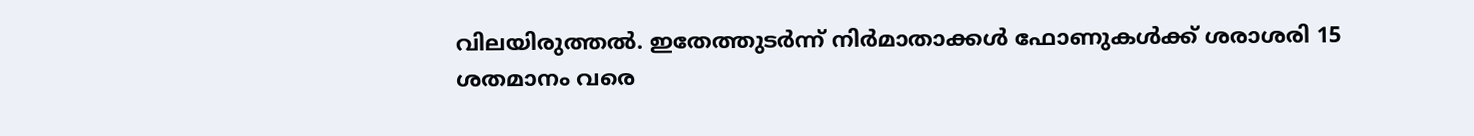വിലയിരുത്തൽ. ഇതേത്തുടർന്ന് നിർമാതാക്കൾ ഫോണുകൾക്ക് ശരാശരി 15 ശതമാനം വരെ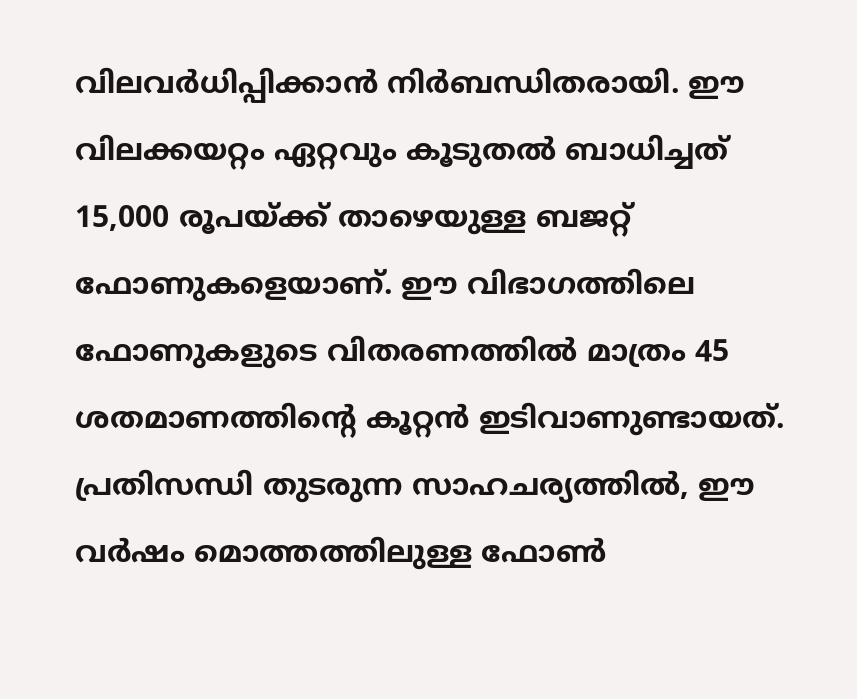വിലവർധിപ്പിക്കാൻ നിർബന്ധിതരായി. ഈ വിലക്കയറ്റം ഏറ്റവും കൂടുതൽ ബാധിച്ചത് 15,000 രൂപയ്ക്ക് താഴെയുള്ള ബജറ്റ് ഫോണുകളെയാണ്. ഈ വിഭാഗത്തിലെ ഫോണുകളുടെ വിതരണത്തിൽ മാത്രം 45 ശതമാണത്തിന്‍റെ കൂറ്റൻ ഇടിവാണുണ്ടായത്. പ്രതിസന്ധി തുടരുന്ന സാഹചര്യത്തിൽ, ഈ വർഷം മൊത്തത്തിലുള്ള ഫോൺ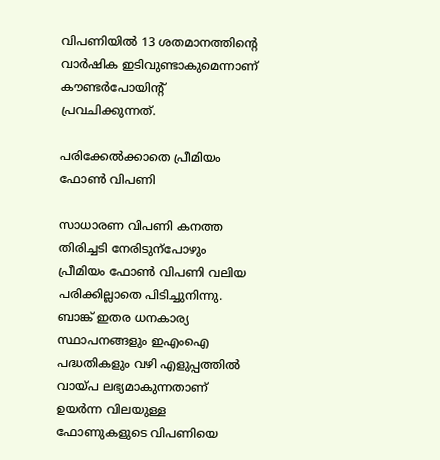വിപണിയിൽ 13 ശതമാനത്തിന്‍റെ വാർഷിക ഇടിവുണ്ടാകുമെന്നാണ് കൗണ്ടർപോയിന്‍റ് പ്രവചിക്കുന്നത്.

പരിക്കേൽക്കാതെ പ്രീമിയം ഫോൺ വിപണി

സാധാരണ വിപണി കനത്ത തിരിച്ചടി നേരിടുന്പോഴും പ്രീമിയം ഫോൺ വിപണി വലിയ പരിക്കില്ലാതെ പിടിച്ചുനിന്നു. ബാങ്ക് ഇതര ധനകാര്യ സ്ഥാപനങ്ങളും ഇഎംഐ പദ്ധതികളും വഴി എളുപ്പത്തിൽ വായ്പ ലഭ്യമാകുന്നതാണ് ഉയർന്ന വിലയുള്ള ഫോണുകളുടെ വിപണിയെ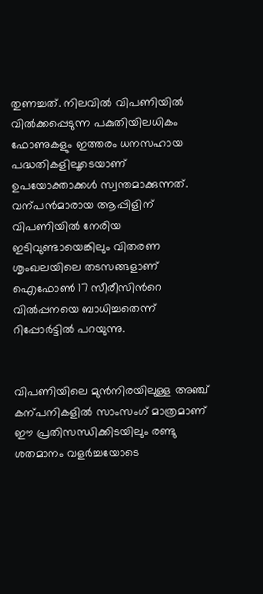തുണച്ചത്. നിലവിൽ വിപണിയിൽ വിൽക്കപ്പെടുന്ന പകുതിയിലധികം ഫോണുകളും ഇത്തരം ധനസഹായ പദ്ധതികളിലൂടെയാണ് ഉപയോക്താക്കൾ സ്വന്തമാക്കുന്നത്. വന്പൻമാരായ ആപ്പിളിന് വിപണിയിൽ നേരിയ ഇടിവുണ്ടായെങ്കിലും വിതരണ ശൃംഖലയിലെ തടസങ്ങളാണ് ഐഫോൺ 17 സീരീസിന്‍റെ വിൽപ്പനയെ ബാധിച്ചതെന്ന് റിപ്പോർട്ടിൽ പറയുന്നു.


വിപണിയിലെ മുൻനിരയിലുള്ള അഞ്ച് കന്പനികളിൽ സാംസംഗ് മാത്രമാണ് ഈ പ്രതിസന്ധിക്കിടയിലും രണ്ടു ശതമാനം വളർച്ചയോടെ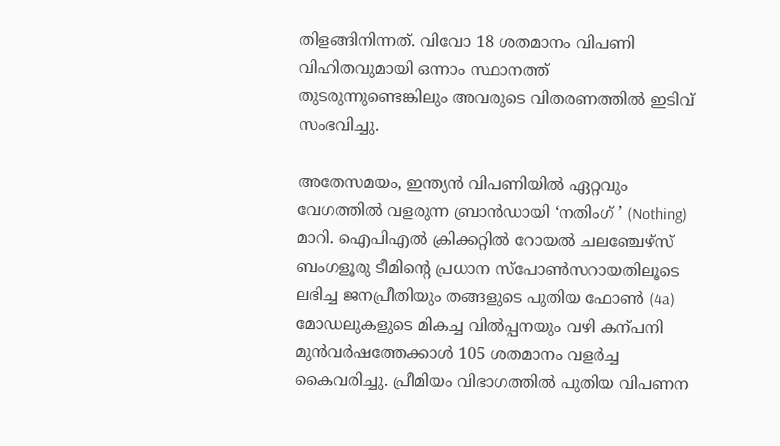തിളങ്ങിനിന്നത്. വിവോ 18 ശതമാനം വിപണി വിഹിതവുമായി ഒന്നാം സ്ഥാനത്ത് തുടരുന്നുണ്ടെങ്കിലും അവരുടെ വിതരണത്തിൽ ഇടിവ് സംഭവിച്ചു.

അതേസമയം, ഇന്ത്യൻ വിപണിയിൽ ഏറ്റവും വേഗത്തിൽ വളരുന്ന ബ്രാൻഡായി ‘നതിംഗ് ’ (Nothing) മാറി. ഐപിഎൽ ക്രിക്കറ്റിൽ റോയൽ ചലഞ്ചേഴ്സ് ബംഗളൂരു ടീമിന്‍റെ പ്രധാന സ്പോൺസറായതിലൂടെ ലഭിച്ച ജനപ്രീതിയും തങ്ങളുടെ പുതിയ ഫോൺ (4a) മോഡലുകളുടെ മികച്ച വിൽപ്പനയും വഴി കന്പനി മുൻവർഷത്തേക്കാൾ 105 ശതമാനം വളർച്ച കൈവരിച്ചു. പ്രീമിയം വിഭാഗത്തിൽ പുതിയ വിപണന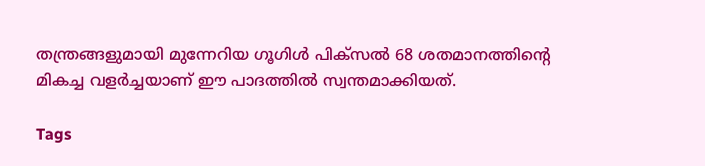തന്ത്രങ്ങളുമായി മുന്നേറിയ ഗൂഗിൾ പിക്സൽ 68 ശതമാനത്തിന്‍റെ മികച്ച വളർച്ചയാണ് ഈ പാദത്തിൽ സ്വന്തമാക്കിയത്.

Tags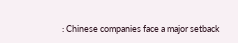: Chinese companies face a major setback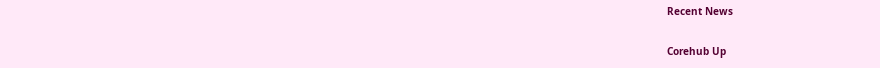Recent News

Corehub Up